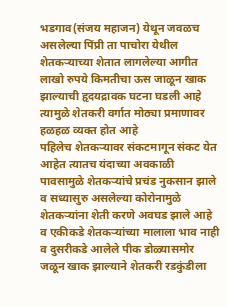भडगाव(संजय महाजन) येथून जवळच असलेल्या पिंप्री ता पाचोरा येथील शेतकऱ्याच्या शेतात लागलेल्या आगीत लाखो रुपये किमतीचा ऊस जाळून खाक झाल्याची हृदयद्रावक घटना घडली आहे त्यामुळे शेतकरी वर्गात मोठ्या प्रमाणावर हळहळ व्यक्त होत आहे
पहिलेच शेतकऱ्यावर संकटमागून संकट येत आहेत त्यातच यंदाच्या अवकाळी पावसामुळे शेतकऱ्यांचे प्रचंड नुकसान झाले व सध्यासुरु असलेल्या कोरोनामुळे शेतकऱ्यांना शेती करणे अवघड झाले आहे व एकीकडे शेतकऱ्यांच्या मालाला भाव नाही व दुसरीकडे आलेले पीक डोळ्यासमोर जळून खाक झाल्याने शेतकरी रडकुंडीला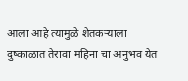आला आहे त्यामुळे शेतकऱ्याला दुष्काळात तेरावा महिना चा अनुभव येत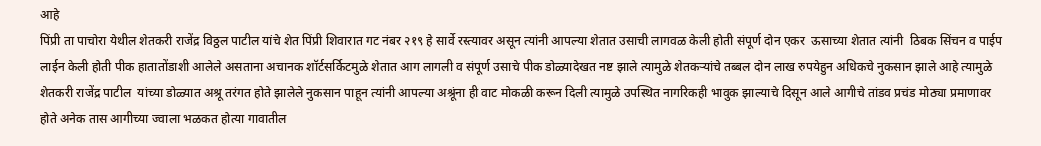आहे
पिंप्री ता पाचोरा येथील शेतकरी राजेंद्र विठ्ठल पाटील यांचे शेत पिंप्री शिवारात गट नंबर २१९ हे सार्वे रस्त्यावर असून त्यांनी आपल्या शेतात उसाची लागवळ केली होती संपूर्ण दोन एकर  ऊसाच्या शेतात त्यांनी  ठिबक सिंचन व पाईप लाईन केली होती पीक हातातोंडाशी आलेले असताना अचानक शॉर्टसर्किटमुळे शेतात आग लागली व संपूर्ण उसाचे पीक डोळ्यादेखत नष्ट झाले त्यामुळे शेतकऱ्यांचे तब्बल दोन लाख रुपयेहुन अधिकचे नुकसान झाले आहे त्यामुळे शेतकरी राजेंद्र पाटील  यांच्या डोळ्यात अश्रू तरंगत होते झालेले नुकसान पाहून त्यांनी आपल्या अश्रूंना ही वाट मोकळी करून दिली त्यामुळे उपस्थित नागरिकही भावुक झाल्याचे दिसून आले आगीचे तांडव प्रचंड मोठ्या प्रमाणावर होते अनेक तास आगीच्या ज्वाला भळकत होत्या गावातील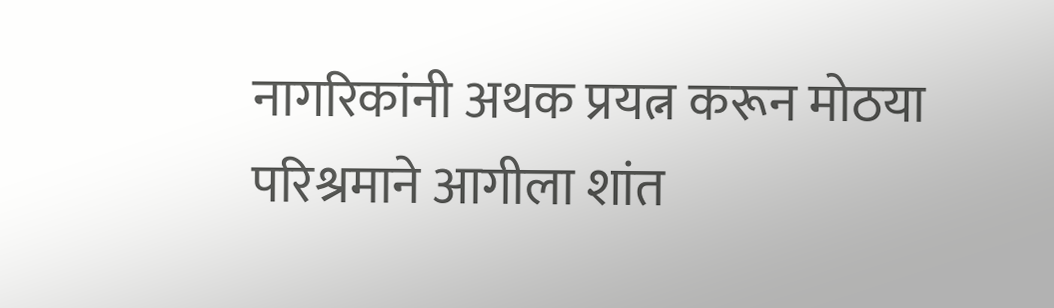नागरिकांनी अथक प्रयत्न करून मोठया परिश्रमाने आगीला शांत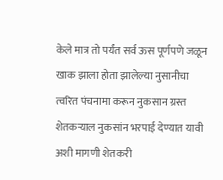केले मात्र तो पर्यंत सर्व ऊस पूर्णपणे जळून खाक झाला होता झालेल्या नुसानीचा त्वरित पंचनामा करून नुकसान ग्रस्त शेतकऱ्याल नुकसांन भरपाई देण्यात यावी अशी मागणी शेतकरी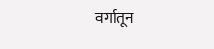वर्गातून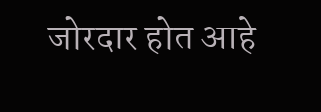जोरदार होत आहे